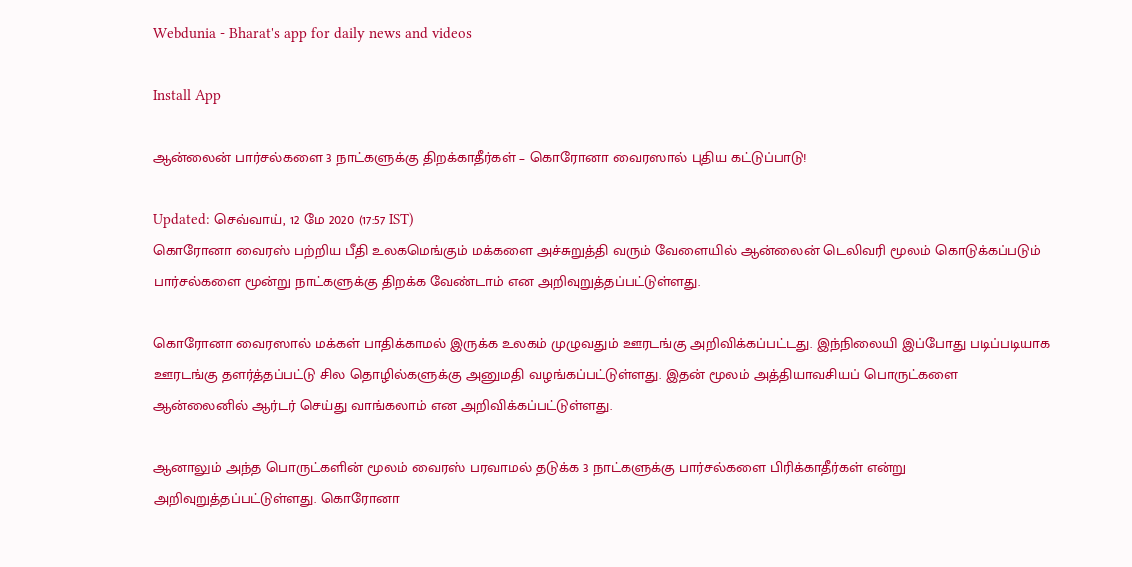Webdunia - Bharat's app for daily news and videos

Install App

ஆன்லைன் பார்சல்களை 3 நாட்களுக்கு திறக்காதீர்கள் – கொரோனா வைரஸால் புதிய கட்டுப்பாடு!

Updated: செவ்வாய், 12 மே 2020 (17:57 IST)
கொரோனா வைரஸ் பற்றிய பீதி உலகமெங்கும் மக்களை அச்சுறுத்தி வரும் வேளையில் ஆன்லைன் டெலிவரி மூலம் கொடுக்கப்படும் பார்சல்களை மூன்று நாட்களுக்கு திறக்க வேண்டாம் என அறிவுறுத்தப்பட்டுள்ளது.

கொரோனா வைரஸால் மக்கள் பாதிக்காமல் இருக்க உலகம் முழுவதும் ஊரடங்கு அறிவிக்கப்பட்டது. இந்நிலையி இப்போது படிப்படியாக ஊரடங்கு தளர்த்தப்பட்டு சில தொழில்களுக்கு அனுமதி வழங்கப்பட்டுள்ளது. இதன் மூலம் அத்தியாவசியப் பொருட்களை ஆன்லைனில் ஆர்டர் செய்து வாங்கலாம் என அறிவிக்கப்பட்டுள்ளது.

ஆனாலும் அந்த பொருட்களின் மூலம் வைரஸ் பரவாமல் தடுக்க 3 நாட்களுக்கு பார்சல்களை பிரிக்காதீர்கள் என்று அறிவுறுத்தப்பட்டுள்ளது. கொரோனா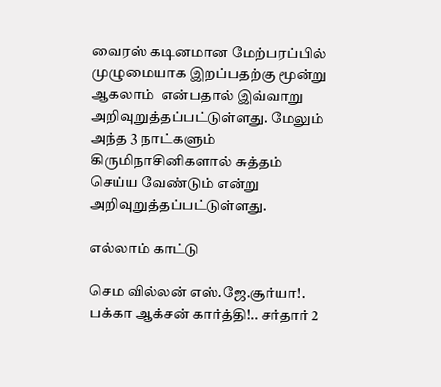வைரஸ் கடினமான மேற்பரப்பில் முழுமையாக இறப்பதற்கு மூன்று ஆகலாம்  என்பதால் இவ்வாறு அறிவுறுத்தப்பட்டுள்ளது. மேலும் அந்த 3 நாட்களும் கிருமிநாசினிகளால் சுத்தம் செய்ய வேண்டும் என்று அறிவுறுத்தப்பட்டுள்ளது.

எல்லாம் காட்டு

செம வில்லன் எஸ்.ஜே.சூர்யா!. பக்கா ஆக்சன் கார்த்தி!.. சர்தார் 2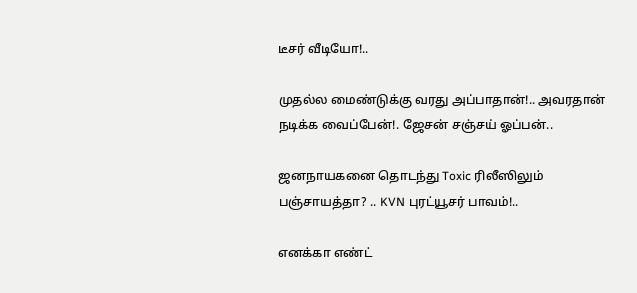டீசர் வீடியோ!..

முதல்ல மைண்டுக்கு வரது அப்பாதான்!.. அவரதான் நடிக்க வைப்பேன்!. ஜேசன் சஞ்சய் ஓப்பன்..

ஜனநாயகனை தொடந்து Toxic ரிலீஸிலும் பஞ்சாயத்தா? .. KVN புரட்யூசர் பாவம்!..

எனக்கா எண்ட்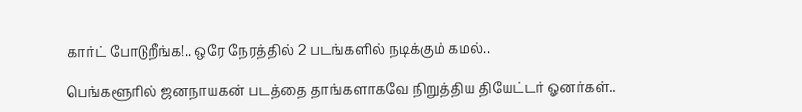கார்ட் போடுறீங்க!.. ஒரே நேரத்தில் 2 படங்களில் நடிக்கும் கமல்..

பெங்களூரில் ஜனநாயகன் படத்தை தாங்களாகவே நிறுத்திய தியேட்டர் ஓனர்கள்..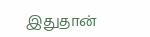இதுதான்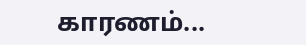காரணம்...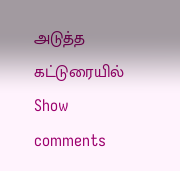அடுத்த கட்டுரையில்
Show comments